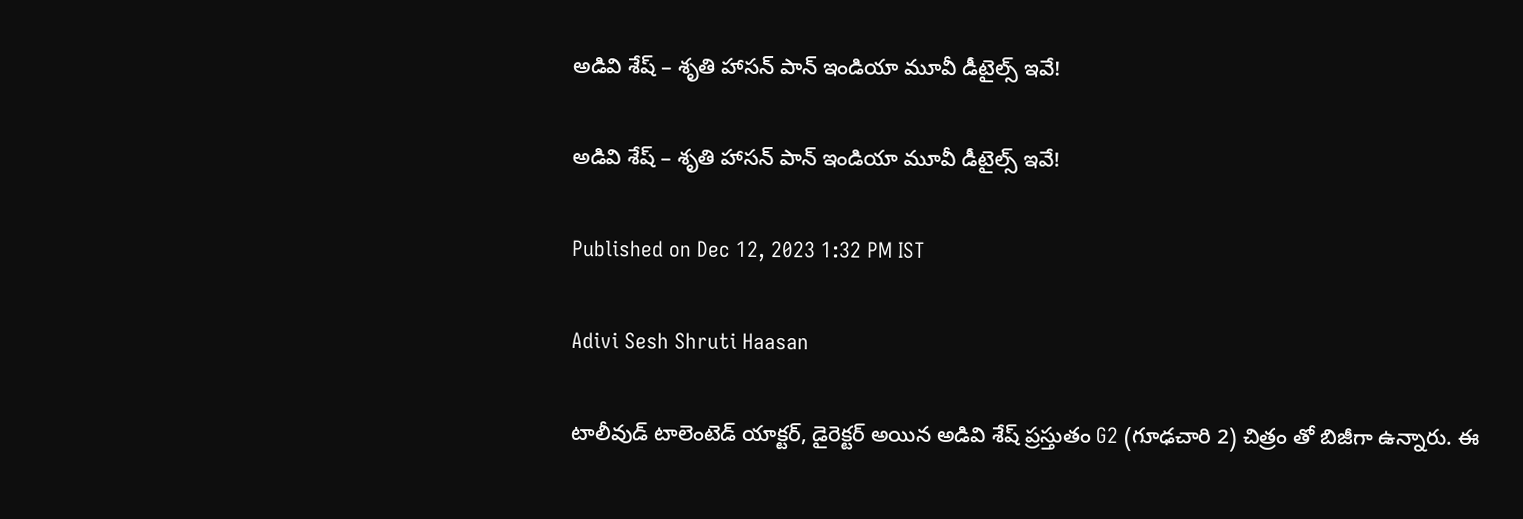అడివి శేష్ – శృతి హాసన్ పాన్ ఇండియా మూవీ డీటైల్స్ ఇవే!

అడివి శేష్ – శృతి హాసన్ పాన్ ఇండియా మూవీ డీటైల్స్ ఇవే!

Published on Dec 12, 2023 1:32 PM IST

Adivi Sesh Shruti Haasan

టాలీవుడ్ టాలెంటెడ్ యాక్టర్, డైరెక్టర్ అయిన అడివి శేష్ ప్రస్తుతం G2 (గూఢచారి 2) చిత్రం తో బిజీగా ఉన్నారు. ఈ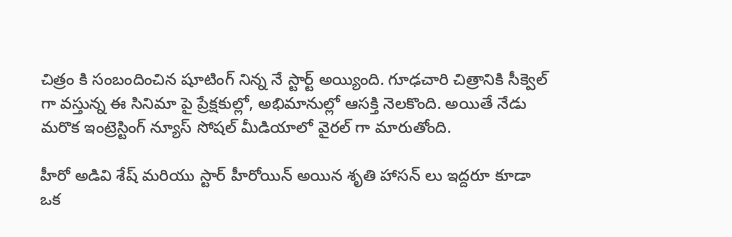చిత్రం కి సంబందించిన షూటింగ్ నిన్న నే స్టార్ట్ అయ్యింది. గూఢచారి చిత్రానికి సీక్వెల్ గా వస్తున్న ఈ సినిమా పై ప్రేక్షకుల్లో, అభిమానుల్లో ఆసక్తి నెలకొంది. అయితే నేడు మరొక ఇంట్రెస్టింగ్ న్యూస్ సోషల్ మీడియాలో వైరల్ గా మారుతోంది.

హీరో అడివి శేష్ మరియు స్టార్ హీరోయిన్ అయిన శృతి హాసన్ లు ఇద్దరూ కూడా ఒక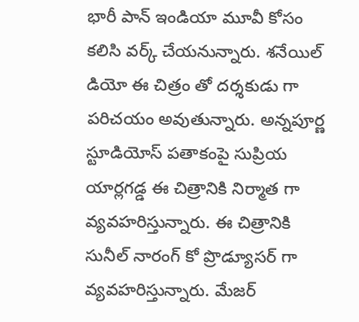భారీ పాన్ ఇండియా మూవీ కోసం కలిసి వర్క్ చేయనున్నారు. శనేయిల్ డియో ఈ చిత్రం తో దర్శకుడు గా పరిచయం అవుతున్నారు. అన్నపూర్ణ స్టూడియోస్ పతాకంపై సుప్రియ యార్లగడ్డ ఈ చిత్రానికి నిర్మాత గా వ్యవహరిస్తున్నారు. ఈ చిత్రానికి సునీల్ నారంగ్ కో ప్రొడ్యూసర్ గా వ్యవహరిస్తున్నారు. మేజర్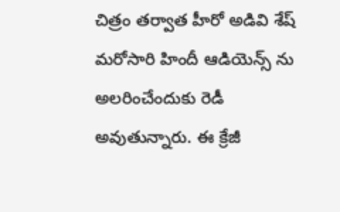చిత్రం తర్వాత హీరో అడివి శేష్ మరోసారి హిందీ ఆడియెన్స్ ను అలరించేందుకు రెడీ అవుతున్నారు. ఈ క్రేజీ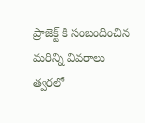ప్రాజెక్ట్ కి సంబందించిన మరిన్ని వివరాలు త్వరలో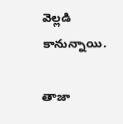వెల్లడి కానున్నాయి.

తాజా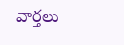వార్తలు